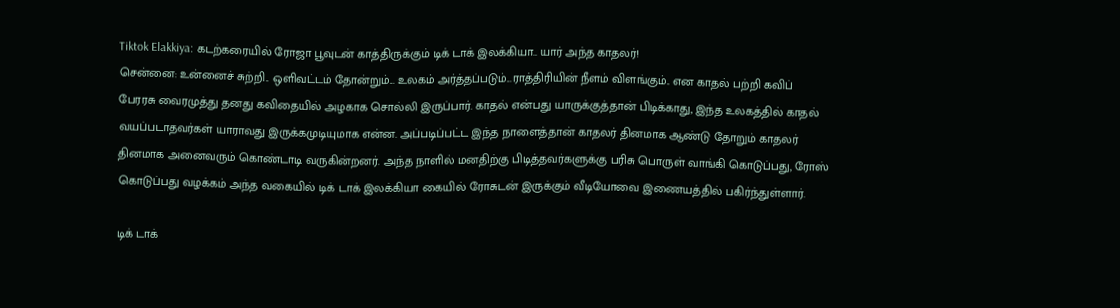Tiktok Elakkiya: கடற்கரையில் ரோஜா பூவுடன் காத்திருக்கும் டிக் டாக் இலக்கியா.. யார் அந்த காதலர்!
சென்னை: உன்னைச் சுற்றி.. ஒளிவட்டம் தோன்றும்... உலகம் அர்த்தப்படும்...ராத்திரியின் நீளம் விளங்கும்.. என காதல் பற்றி கவிப் பேரரசு வைரமுத்து தனது கவிதையில் அழகாக சொல்லி இருப்பார். காதல் என்பது யாருக்குத்தான் பிடிக்காது, இந்த உலகத்தில் காதல் வயப்படாதவர்கள் யாராவது இருக்கமுடியுமாக என்ன. அப்படிப்பட்ட இந்த நாளைத்தான் காதலர் தினமாக ஆண்டு தோறும் காதலர் தினமாக அனைவரும் கொண்டாடி வருகின்றனர். அந்த நாளில் மனதிற்கு பிடித்தவர்களுக்கு பரிசு பொருள் வாங்கி கொடுப்பது, ரோஸ் கொடுப்பது வழக்கம் அந்த வகையில் டிக் டாக் இலக்கியா கையில் ரோசுடன் இருக்கும் வீடியோவை இணையத்தில் பகிர்ந்துள்ளார்.

டிக் டாக்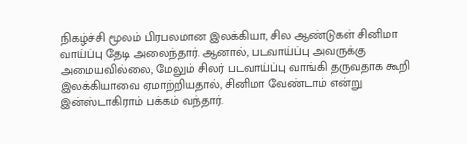நிகழ்ச்சி மூலம் பிரபலமான இலக்கியா, சில ஆண்டுகள் சினிமா வாய்ப்பு தேடி அலைந்தார். ஆனால், படவாய்ப்பு அவருக்கு அமையவில்லை, மேலும் சிலர் படவாய்ப்பு வாங்கி தருவதாக கூறி இலக்கியாவை ஏமாற்றியதால், சினிமா வேண்டாம் என்று இன்ஸ்டாகிராம் பக்கம் வந்தார்.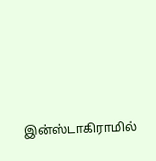இன்ஸ்டாகிராமில்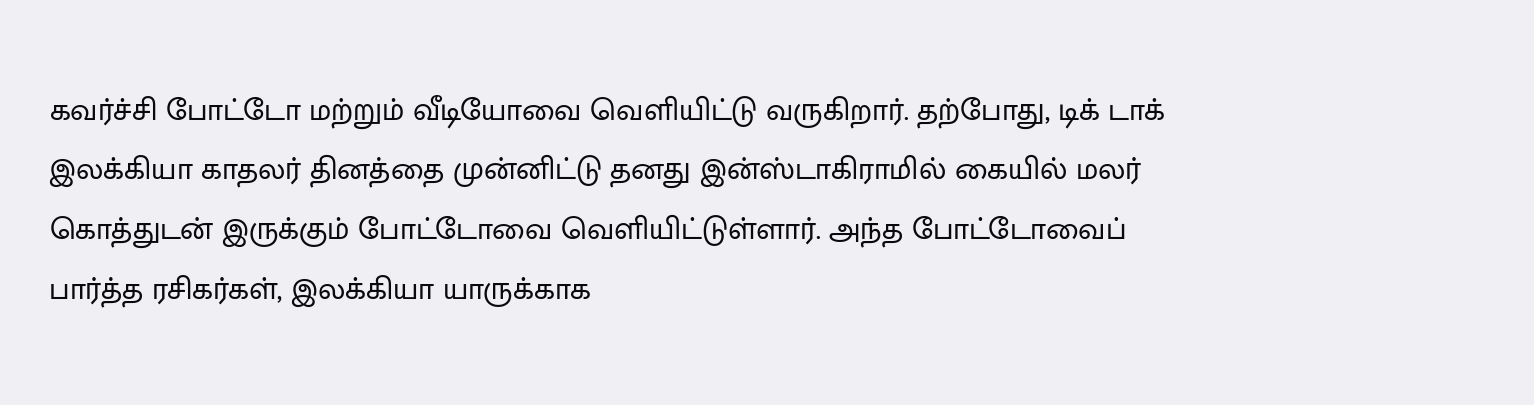கவர்ச்சி போட்டோ மற்றும் வீடியோவை வெளியிட்டு வருகிறார். தற்போது, டிக் டாக் இலக்கியா காதலர் தினத்தை முன்னிட்டு தனது இன்ஸ்டாகிராமில் கையில் மலர் கொத்துடன் இருக்கும் போட்டோவை வெளியிட்டுள்ளார். அந்த போட்டோவைப் பார்த்த ரசிகர்கள், இலக்கியா யாருக்காக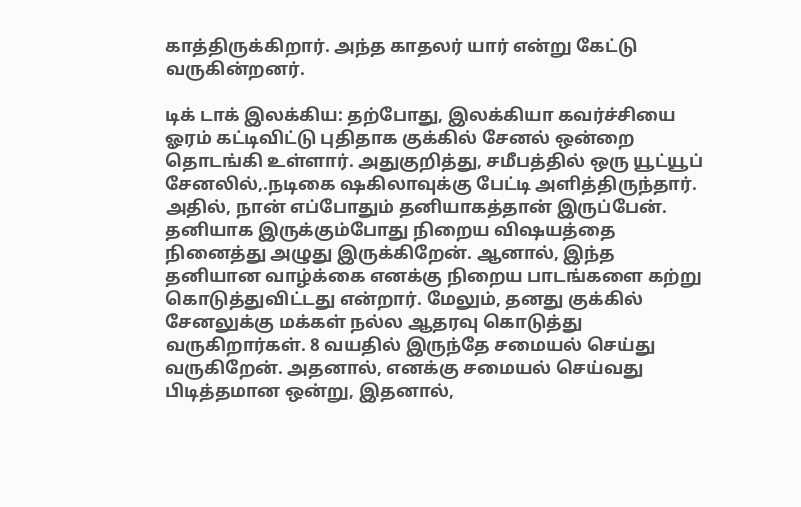காத்திருக்கிறார். அந்த காதலர் யார் என்று கேட்டு வருகின்றனர்.

டிக் டாக் இலக்கிய: தற்போது, இலக்கியா கவர்ச்சியை ஓரம் கட்டிவிட்டு புதிதாக குக்கில் சேனல் ஒன்றை தொடங்கி உள்ளார். அதுகுறித்து, சமீபத்தில் ஒரு யூட்யூப் சேனலில்,.நடிகை ஷகிலாவுக்கு பேட்டி அளித்திருந்தார். அதில், நான் எப்போதும் தனியாகத்தான் இருப்பேன். தனியாக இருக்கும்போது நிறைய விஷயத்தை நினைத்து அழுது இருக்கிறேன். ஆனால், இந்த தனியான வாழ்க்கை எனக்கு நிறைய பாடங்களை கற்று கொடுத்துவிட்டது என்றார். மேலும், தனது குக்கில் சேனலுக்கு மக்கள் நல்ல ஆதரவு கொடுத்து வருகிறார்கள். 8 வயதில் இருந்தே சமையல் செய்து வருகிறேன். அதனால், எனக்கு சமையல் செய்வது பிடித்தமான ஒன்று, இதனால்,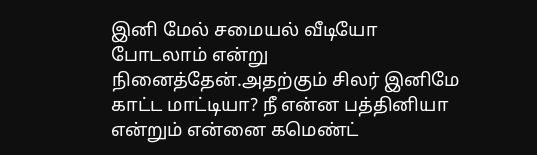இனி மேல் சமையல் வீடியோ போடலாம் என்று நினைத்தேன்.அதற்கும் சிலர் இனிமே காட்ட மாட்டியா? நீ என்ன பத்தினியா என்றும் என்னை கமெண்ட்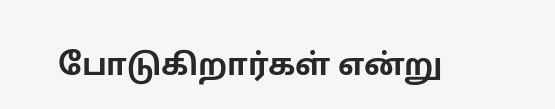போடுகிறார்கள் என்று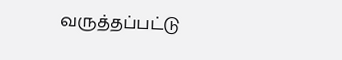வருத்தப்பட்டு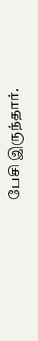பேசி இருந்தார்.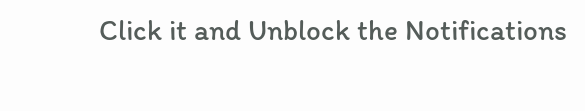Click it and Unblock the Notifications